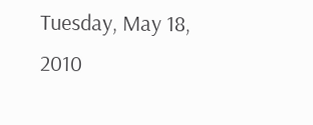Tuesday, May 18, 2010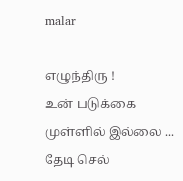malar

எழுந்திரு !
உன் படுக்கை
முள்ளில் இல்லை ...
தேடி செல்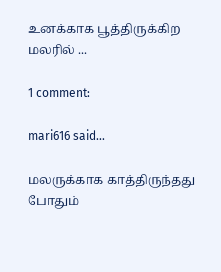உனக்காக பூத்திருக்கிற
மலரில் ...

1 comment:

mari616 said...

மலருக்காக காத்திருந்தது போதும்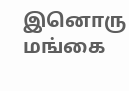இனொரு மங்கை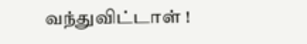வந்துவிட்டாள் !